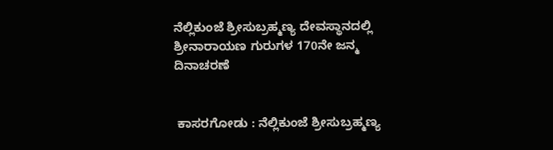ನೆಲ್ಲಿಕುಂಜೆ ಶ್ರೀಸುಬ್ರಹ್ಮಣ್ಯ ದೇವಸ್ಥಾನದಲ್ಲಿ ಶ್ರೀನಾರಾಯಣ ಗುರುಗಳ 170ನೇ ಜನ್ಮ ದಿನಾಚರಣೆ


 ಕಾಸರಗೋಡು : ನೆಲ್ಲಿಕುಂಜೆ ಶ್ರೀಸುಬ್ರಹ್ಮಣ್ಯ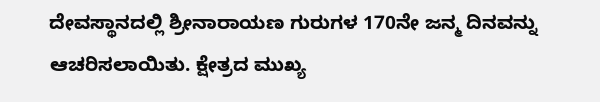ದೇವಸ್ಥಾನದಲ್ಲಿ ಶ್ರೀನಾರಾಯಣ ಗುರುಗಳ 170ನೇ ಜನ್ಮ ದಿನವನ್ನು ಆಚರಿಸಲಾಯಿತು. ಕ್ಷೇತ್ರದ ಮುಖ್ಯ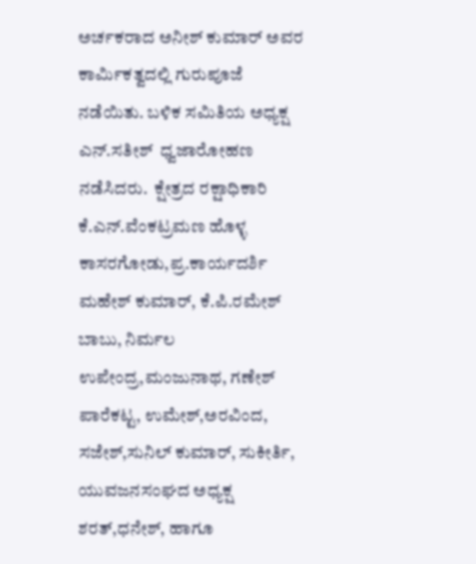ಅರ್ಚಕರಾದ ಅನೀಶ್ ಕುಮಾರ್ ಅವರ ಕಾರ್ಮಿಕತ್ವದಲ್ಲಿ ಗುರುಪೂಜೆ ನಡೆಯಿತು. ಬಳಿಕ ಸಮಿತಿಯ ಅಧ್ಯಕ್ಷ ಎನ್.ಸತೀಶ್  ಧ್ವಜಾರೋಹಣ ನಡೆಸಿದರು.  ಕ್ಷೇತ್ರದ ರಕ್ಷಾಧಿಕಾರಿ ಕೆ.ಎನ್.ವೆಂಕಟ್ರಮಣ ಹೊಳ್ಳ ಕಾಸರಗೋಡು,ಪ್ರ.ಕಾರ್ಯದರ್ಶಿ ಮಹೇಶ್ ಕುಮಾರ್, ಕೆ.ಪಿ.ರಮೇಶ್ ಬಾಬು, ನಿರ್ಮಲ ಉಪೇಂದ್ರ,ಮಂಜುನಾಥ, ಗಣೇಶ್ ಪಾರೆಕಟ್ಟ, ಉಮೇಶ್,ಅರವಿಂದ, ಸಜೇಶ್,ಸುನಿಲ್ ಕುಮಾರ್, ಸುಕೀರ್ತಿ, ಯುವಜನ‌ಸಂಘದ ಅಧ್ಯಕ್ಷ ಶರತ್,ಧನೇಶ್, ಹಾಗೂ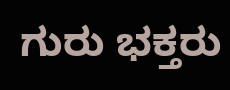ಗುರು ಭಕ್ತರು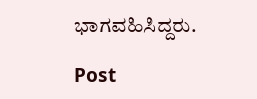ಭಾಗವಹಿಸಿದ್ದರು.

Post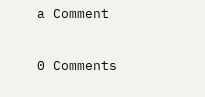a Comment

0 Comments